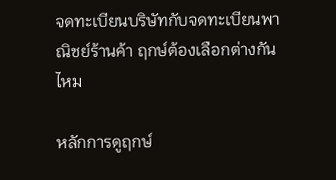จดทะเบียนบริษัทกับจดทะเบียนพาณิชย์ร้านค้า ฤกษ์ต้องเลือกต่างกันไหม

หลักการดูฤกษ์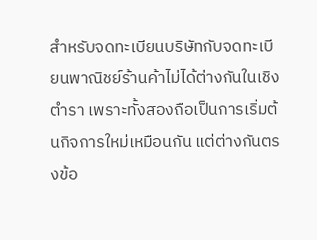สำหรับจดทะเบียนบริษัทกับจดทะเบียนพาณิชย์ร้านค้าไม่ได้ต่างกันในเชิงตำรา เพราะทั้งสองถือเป็นการเริ่มต้นกิจการใหม่เหมือนกัน แต่ต่างกันตรงข้อ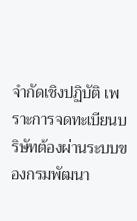จำกัดเชิงปฏิบัติ เพราะการจดทะเบียนบริษัทต้องผ่านระบบของกรมพัฒนา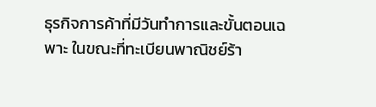ธุรกิจการค้าที่มีวันทำการและขั้นตอนเฉพาะ ในขณะที่ทะเบียนพาณิชย์ร้า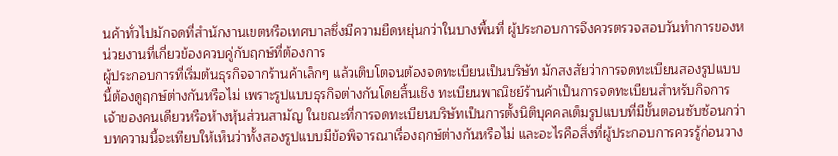นค้าทั่วไปมักจดที่สำนักงานเขตหรือเทศบาลซึ่งมีความยืดหยุ่นกว่าในบางพื้นที่ ผู้ประกอบการจึงควรตรวจสอบวันทำการของหน่วยงานที่เกี่ยวข้องควบคู่กับฤกษ์ที่ต้องการ
ผู้ประกอบการที่เริ่มต้นธุรกิจจากร้านค้าเล็กๆ แล้วเติบโตจนต้องจดทะเบียนเป็นบริษัท มักสงสัยว่าการจดทะเบียนสองรูปแบบนี้ต้องดูฤกษ์ต่างกันหรือไม่ เพราะรูปแบบธุรกิจต่างกันโดยสิ้นเชิง ทะเบียนพาณิชย์ร้านค้าเป็นการจดทะเบียนสำหรับกิจการเจ้าของคนเดียวหรือห้างหุ้นส่วนสามัญ ในขณะที่การจดทะเบียนบริษัทเป็นการตั้งนิติบุคคลเต็มรูปแบบที่มีขั้นตอนซับซ้อนกว่า
บทความนี้จะเทียบให้เห็นว่าทั้งสองรูปแบบมีข้อพิจารณาเรื่องฤกษ์ต่างกันหรือไม่ และอะไรคือสิ่งที่ผู้ประกอบการควรรู้ก่อนวาง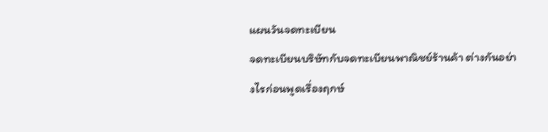แผนวันจดทะเบียน
จดทะเบียนบริษัทกับจดทะเบียนพาณิชย์ร้านค้า ต่างกันอย่างไรก่อนพูดเรื่องฤกษ์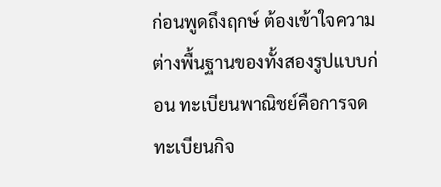ก่อนพูดถึงฤกษ์ ต้องเข้าใจความต่างพื้นฐานของทั้งสองรูปแบบก่อน ทะเบียนพาณิชย์คือการจดทะเบียนกิจ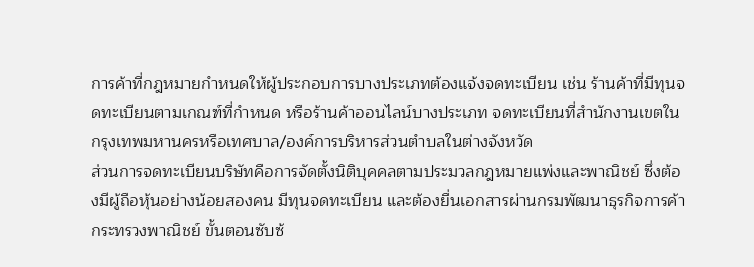การค้าที่กฎหมายกำหนดให้ผู้ประกอบการบางประเภทต้องแจ้งจดทะเบียน เช่น ร้านค้าที่มีทุนจดทะเบียนตามเกณฑ์ที่กำหนด หรือร้านค้าออนไลน์บางประเภท จดทะเบียนที่สำนักงานเขตในกรุงเทพมหานครหรือเทศบาล/องค์การบริหารส่วนตำบลในต่างจังหวัด
ส่วนการจดทะเบียนบริษัทคือการจัดตั้งนิติบุคคลตามประมวลกฎหมายแพ่งและพาณิชย์ ซึ่งต้องมีผู้ถือหุ้นอย่างน้อยสองคน มีทุนจดทะเบียน และต้องยื่นเอกสารผ่านกรมพัฒนาธุรกิจการค้า กระทรวงพาณิชย์ ขั้นตอนซับซ้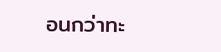อนกว่าทะ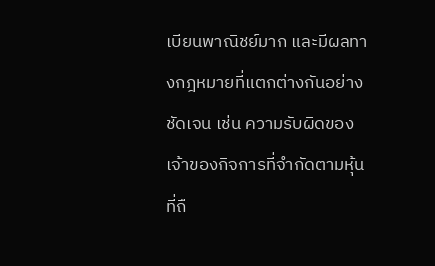เบียนพาณิชย์มาก และมีผลทางกฎหมายที่แตกต่างกันอย่างชัดเจน เช่น ความรับผิดของเจ้าของกิจการที่จำกัดตามหุ้นที่ถื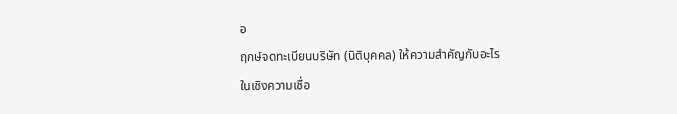อ
ฤกษ์จดทะเบียนบริษัท (นิติบุคคล) ให้ความสำคัญกับอะไร
ในเชิงความเชื่อ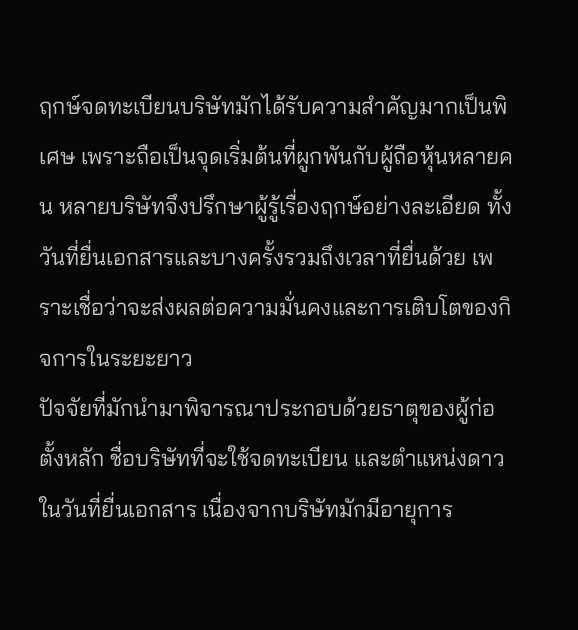ฤกษ์จดทะเบียนบริษัทมักได้รับความสำคัญมากเป็นพิเศษ เพราะถือเป็นจุดเริ่มต้นที่ผูกพันกับผู้ถือหุ้นหลายคน หลายบริษัทจึงปรึกษาผู้รู้เรื่องฤกษ์อย่างละเอียด ทั้งวันที่ยื่นเอกสารและบางครั้งรวมถึงเวลาที่ยื่นด้วย เพราะเชื่อว่าจะส่งผลต่อความมั่นคงและการเติบโตของกิจการในระยะยาว
ปัจจัยที่มักนำมาพิจารณาประกอบด้วยธาตุของผู้ก่อตั้งหลัก ชื่อบริษัทที่จะใช้จดทะเบียน และตำแหน่งดาวในวันที่ยื่นเอกสาร เนื่องจากบริษัทมักมีอายุการ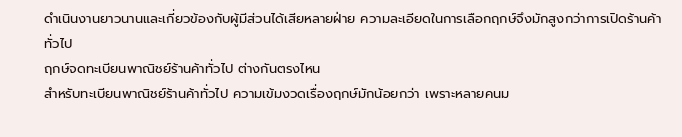ดำเนินงานยาวนานและเกี่ยวข้องกับผู้มีส่วนได้เสียหลายฝ่าย ความละเอียดในการเลือกฤกษ์จึงมักสูงกว่าการเปิดร้านค้าทั่วไป
ฤกษ์จดทะเบียนพาณิชย์ร้านค้าทั่วไป ต่างกันตรงไหน
สำหรับทะเบียนพาณิชย์ร้านค้าทั่วไป ความเข้มงวดเรื่องฤกษ์มักน้อยกว่า เพราะหลายคนม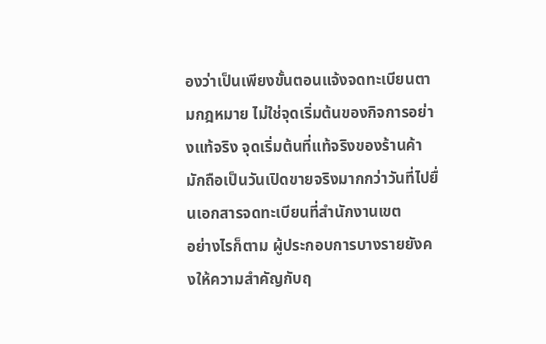องว่าเป็นเพียงขั้นตอนแจ้งจดทะเบียนตามกฎหมาย ไม่ใช่จุดเริ่มต้นของกิจการอย่างแท้จริง จุดเริ่มต้นที่แท้จริงของร้านค้ามักถือเป็นวันเปิดขายจริงมากกว่าวันที่ไปยื่นเอกสารจดทะเบียนที่สำนักงานเขต
อย่างไรก็ตาม ผู้ประกอบการบางรายยังคงให้ความสำคัญกับฤ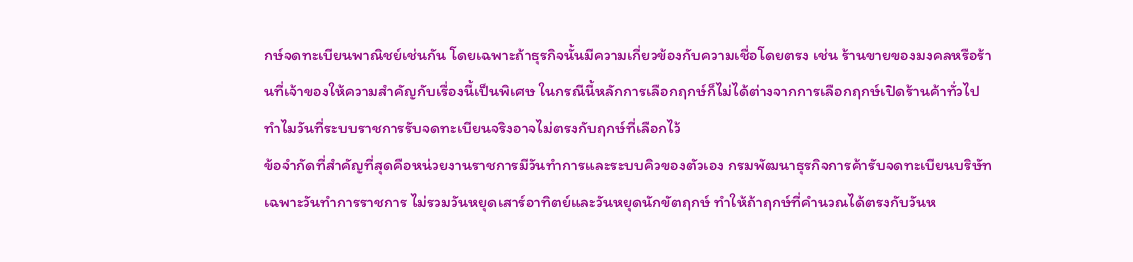กษ์จดทะเบียนพาณิชย์เช่นกัน โดยเฉพาะถ้าธุรกิจนั้นมีความเกี่ยวข้องกับความเชื่อโดยตรง เช่น ร้านขายของมงคลหรือร้านที่เจ้าของให้ความสำคัญกับเรื่องนี้เป็นพิเศษ ในกรณีนี้หลักการเลือกฤกษ์ก็ไม่ได้ต่างจากการเลือกฤกษ์เปิดร้านค้าทั่วไป
ทำไมวันที่ระบบราชการรับจดทะเบียนจริงอาจไม่ตรงกับฤกษ์ที่เลือกไว้
ข้อจำกัดที่สำคัญที่สุดคือหน่วยงานราชการมีวันทำการและระบบคิวของตัวเอง กรมพัฒนาธุรกิจการค้ารับจดทะเบียนบริษัทเฉพาะวันทำการราชการ ไม่รวมวันหยุดเสาร์อาทิตย์และวันหยุดนักขัตฤกษ์ ทำให้ถ้าฤกษ์ที่คำนวณได้ตรงกับวันห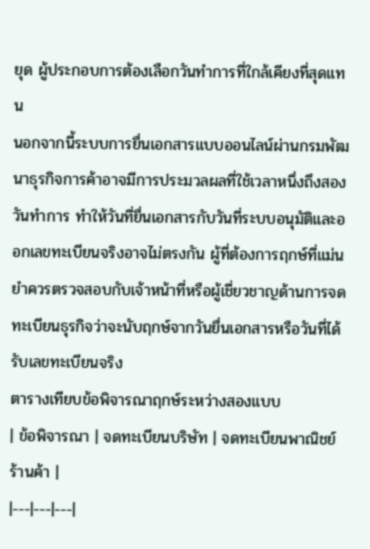ยุด ผู้ประกอบการต้องเลือกวันทำการที่ใกล้เคียงที่สุดแทน
นอกจากนี้ระบบการยื่นเอกสารแบบออนไลน์ผ่านกรมพัฒนาธุรกิจการค้าอาจมีการประมวลผลที่ใช้เวลาหนึ่งถึงสองวันทำการ ทำให้วันที่ยื่นเอกสารกับวันที่ระบบอนุมัติและออกเลขทะเบียนจริงอาจไม่ตรงกัน ผู้ที่ต้องการฤกษ์ที่แม่นยำควรตรวจสอบกับเจ้าหน้าที่หรือผู้เชี่ยวชาญด้านการจดทะเบียนธุรกิจว่าจะนับฤกษ์จากวันยื่นเอกสารหรือวันที่ได้รับเลขทะเบียนจริง
ตารางเทียบข้อพิจารณาฤกษ์ระหว่างสองแบบ
| ข้อพิจารณา | จดทะเบียนบริษัท | จดทะเบียนพาณิชย์ร้านค้า |
|---|---|---|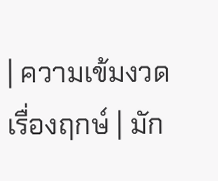| ความเข้มงวดเรื่องฤกษ์ | มัก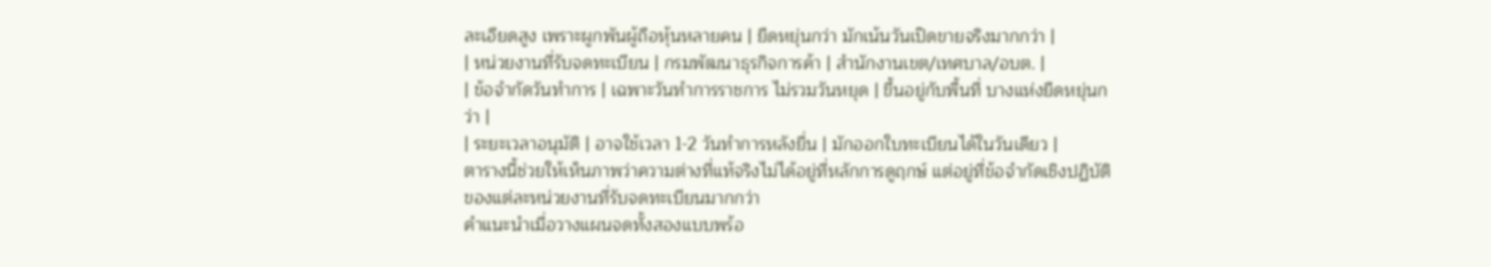ละเอียดสูง เพราะผูกพันผู้ถือหุ้นหลายคน | ยืดหยุ่นกว่า มักเน้นวันเปิดขายจริงมากกว่า |
| หน่วยงานที่รับจดทะเบียน | กรมพัฒนาธุรกิจการค้า | สำนักงานเขต/เทศบาล/อบต. |
| ข้อจำกัดวันทำการ | เฉพาะวันทำการราชการ ไม่รวมวันหยุด | ขึ้นอยู่กับพื้นที่ บางแห่งยืดหยุ่นกว่า |
| ระยะเวลาอนุมัติ | อาจใช้เวลา 1-2 วันทำการหลังยื่น | มักออกใบทะเบียนได้ในวันเดียว |
ตารางนี้ช่วยให้เห็นภาพว่าความต่างที่แท้จริงไม่ได้อยู่ที่หลักการดูฤกษ์ แต่อยู่ที่ข้อจำกัดเชิงปฏิบัติของแต่ละหน่วยงานที่รับจดทะเบียนมากกว่า
คำแนะนำเมื่อวางแผนจดทั้งสองแบบพร้อ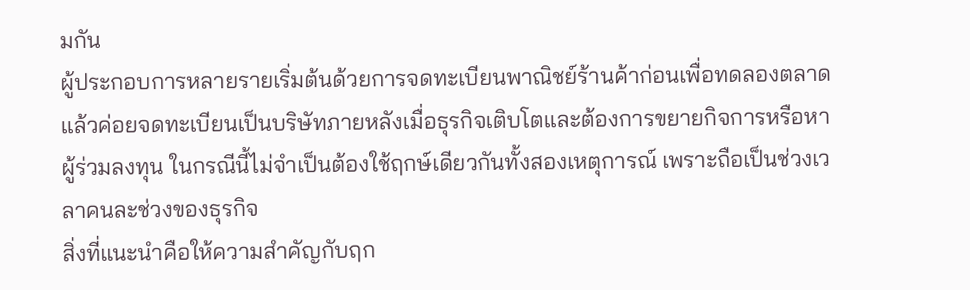มกัน
ผู้ประกอบการหลายรายเริ่มต้นด้วยการจดทะเบียนพาณิชย์ร้านค้าก่อนเพื่อทดลองตลาด แล้วค่อยจดทะเบียนเป็นบริษัทภายหลังเมื่อธุรกิจเติบโตและต้องการขยายกิจการหรือหาผู้ร่วมลงทุน ในกรณีนี้ไม่จำเป็นต้องใช้ฤกษ์เดียวกันทั้งสองเหตุการณ์ เพราะถือเป็นช่วงเวลาคนละช่วงของธุรกิจ
สิ่งที่แนะนำคือให้ความสำคัญกับฤก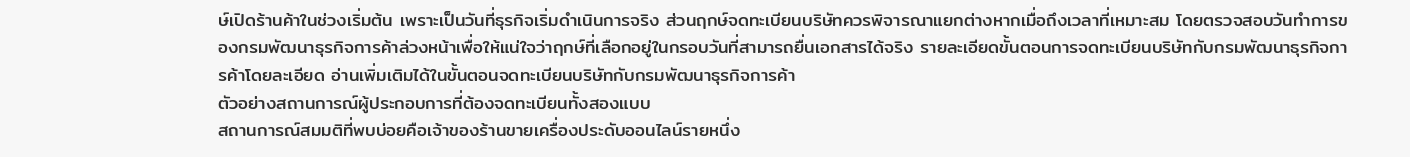ษ์เปิดร้านค้าในช่วงเริ่มต้น เพราะเป็นวันที่ธุรกิจเริ่มดำเนินการจริง ส่วนฤกษ์จดทะเบียนบริษัทควรพิจารณาแยกต่างหากเมื่อถึงเวลาที่เหมาะสม โดยตรวจสอบวันทำการของกรมพัฒนาธุรกิจการค้าล่วงหน้าเพื่อให้แน่ใจว่าฤกษ์ที่เลือกอยู่ในกรอบวันที่สามารถยื่นเอกสารได้จริง รายละเอียดขั้นตอนการจดทะเบียนบริษัทกับกรมพัฒนาธุรกิจการค้าโดยละเอียด อ่านเพิ่มเติมได้ในขั้นตอนจดทะเบียนบริษัทกับกรมพัฒนาธุรกิจการค้า
ตัวอย่างสถานการณ์ผู้ประกอบการที่ต้องจดทะเบียนทั้งสองแบบ
สถานการณ์สมมติที่พบบ่อยคือเจ้าของร้านขายเครื่องประดับออนไลน์รายหนึ่ง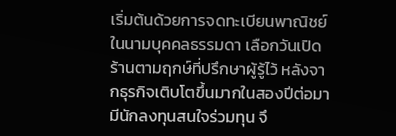เริ่มต้นด้วยการจดทะเบียนพาณิชย์ในนามบุคคลธรรมดา เลือกวันเปิดร้านตามฤกษ์ที่ปรึกษาผู้รู้ไว้ หลังจากธุรกิจเติบโตขึ้นมากในสองปีต่อมา มีนักลงทุนสนใจร่วมทุน จึ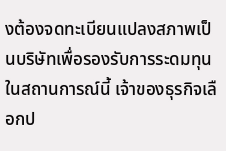งต้องจดทะเบียนแปลงสภาพเป็นบริษัทเพื่อรองรับการระดมทุน
ในสถานการณ์นี้ เจ้าของธุรกิจเลือกป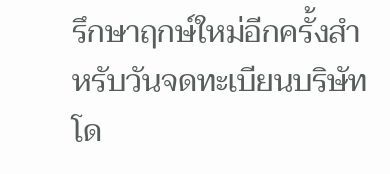รึกษาฤกษ์ใหม่อีกครั้งสำหรับวันจดทะเบียนบริษัท โด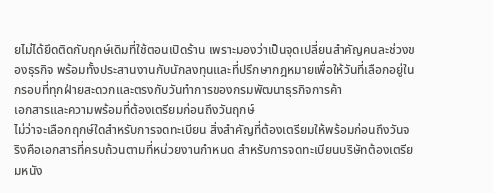ยไม่ได้ยึดติดกับฤกษ์เดิมที่ใช้ตอนเปิดร้าน เพราะมองว่าเป็นจุดเปลี่ยนสำคัญคนละช่วงของธุรกิจ พร้อมทั้งประสานงานกับนักลงทุนและที่ปรึกษากฎหมายเพื่อให้วันที่เลือกอยู่ในกรอบที่ทุกฝ่ายสะดวกและตรงกับวันทำการของกรมพัฒนาธุรกิจการค้า
เอกสารและความพร้อมที่ต้องเตรียมก่อนถึงวันฤกษ์
ไม่ว่าจะเลือกฤกษ์ใดสำหรับการจดทะเบียน สิ่งสำคัญที่ต้องเตรียมให้พร้อมก่อนถึงวันจริงคือเอกสารที่ครบถ้วนตามที่หน่วยงานกำหนด สำหรับการจดทะเบียนบริษัทต้องเตรียมหนัง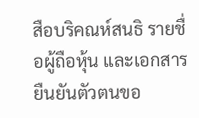สือบริคณห์สนธิ รายชื่อผู้ถือหุ้น และเอกสารยืนยันตัวตนขอ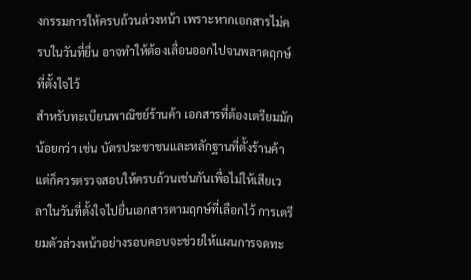งกรรมการให้ครบถ้วนล่วงหน้า เพราะหากเอกสารไม่ครบในวันที่ยื่น อาจทำให้ต้องเลื่อนออกไปจนพลาดฤกษ์ที่ตั้งใจไว้
สำหรับทะเบียนพาณิชย์ร้านค้า เอกสารที่ต้องเตรียมมักน้อยกว่า เช่น บัตรประชาชนและหลักฐานที่ตั้งร้านค้า แต่ก็ควรตรวจสอบให้ครบถ้วนเช่นกันเพื่อไม่ให้เสียเวลาในวันที่ตั้งใจไปยื่นเอกสารตามฤกษ์ที่เลือกไว้ การเตรียมตัวล่วงหน้าอย่างรอบคอบจะช่วยให้แผนการจดทะ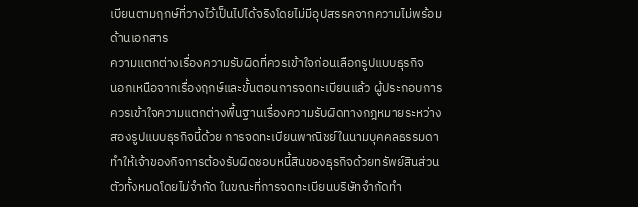เบียนตามฤกษ์ที่วางไว้เป็นไปได้จริงโดยไม่มีอุปสรรคจากความไม่พร้อมด้านเอกสาร
ความแตกต่างเรื่องความรับผิดที่ควรเข้าใจก่อนเลือกรูปแบบธุรกิจ
นอกเหนือจากเรื่องฤกษ์และขั้นตอนการจดทะเบียนแล้ว ผู้ประกอบการควรเข้าใจความแตกต่างพื้นฐานเรื่องความรับผิดทางกฎหมายระหว่างสองรูปแบบธุรกิจนี้ด้วย การจดทะเบียนพาณิชย์ในนามบุคคลธรรมดาทำให้เจ้าของกิจการต้องรับผิดชอบหนี้สินของธุรกิจด้วยทรัพย์สินส่วนตัวทั้งหมดโดยไม่จำกัด ในขณะที่การจดทะเบียนบริษัทจำกัดทำ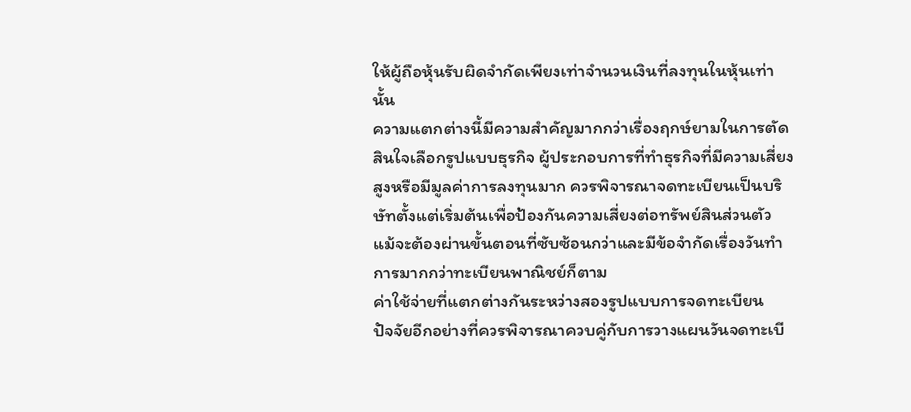ให้ผู้ถือหุ้นรับผิดจำกัดเพียงเท่าจำนวนเงินที่ลงทุนในหุ้นเท่านั้น
ความแตกต่างนี้มีความสำคัญมากกว่าเรื่องฤกษ์ยามในการตัดสินใจเลือกรูปแบบธุรกิจ ผู้ประกอบการที่ทำธุรกิจที่มีความเสี่ยงสูงหรือมีมูลค่าการลงทุนมาก ควรพิจารณาจดทะเบียนเป็นบริษัทตั้งแต่เริ่มต้นเพื่อป้องกันความเสี่ยงต่อทรัพย์สินส่วนตัว แม้จะต้องผ่านขั้นตอนที่ซับซ้อนกว่าและมีข้อจำกัดเรื่องวันทำการมากกว่าทะเบียนพาณิชย์ก็ตาม
ค่าใช้จ่ายที่แตกต่างกันระหว่างสองรูปแบบการจดทะเบียน
ปัจจัยอีกอย่างที่ควรพิจารณาควบคู่กับการวางแผนวันจดทะเบี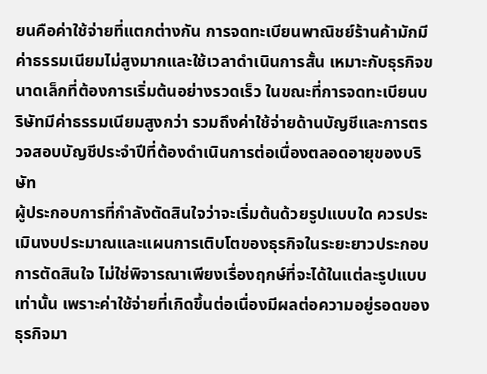ยนคือค่าใช้จ่ายที่แตกต่างกัน การจดทะเบียนพาณิชย์ร้านค้ามักมีค่าธรรมเนียมไม่สูงมากและใช้เวลาดำเนินการสั้น เหมาะกับธุรกิจขนาดเล็กที่ต้องการเริ่มต้นอย่างรวดเร็ว ในขณะที่การจดทะเบียนบริษัทมีค่าธรรมเนียมสูงกว่า รวมถึงค่าใช้จ่ายด้านบัญชีและการตรวจสอบบัญชีประจำปีที่ต้องดำเนินการต่อเนื่องตลอดอายุของบริษัท
ผู้ประกอบการที่กำลังตัดสินใจว่าจะเริ่มต้นด้วยรูปแบบใด ควรประเมินงบประมาณและแผนการเติบโตของธุรกิจในระยะยาวประกอบการตัดสินใจ ไม่ใช่พิจารณาเพียงเรื่องฤกษ์ที่จะได้ในแต่ละรูปแบบเท่านั้น เพราะค่าใช้จ่ายที่เกิดขึ้นต่อเนื่องมีผลต่อความอยู่รอดของธุรกิจมา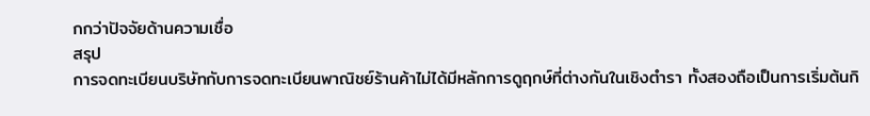กกว่าปัจจัยด้านความเชื่อ
สรุป
การจดทะเบียนบริษัทกับการจดทะเบียนพาณิชย์ร้านค้าไม่ได้มีหลักการดูฤกษ์ที่ต่างกันในเชิงตำรา ทั้งสองถือเป็นการเริ่มต้นกิ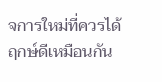จการใหม่ที่ควรได้ฤกษ์ดีเหมือนกัน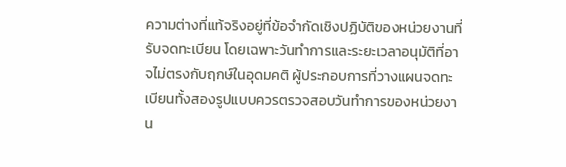ความต่างที่แท้จริงอยู่ที่ข้อจำกัดเชิงปฏิบัติของหน่วยงานที่รับจดทะเบียน โดยเฉพาะวันทำการและระยะเวลาอนุมัติที่อาจไม่ตรงกับฤกษ์ในอุดมคติ ผู้ประกอบการที่วางแผนจดทะเบียนทั้งสองรูปแบบควรตรวจสอบวันทำการของหน่วยงาน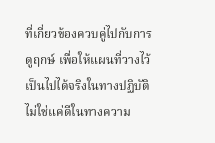ที่เกี่ยวข้องควบคู่ไปกับการดูฤกษ์ เพื่อให้แผนที่วางไว้เป็นไปได้จริงในทางปฏิบัติ ไม่ใช่แค่ดีในทางความ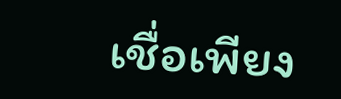เชื่อเพียง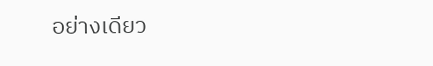อย่างเดียว